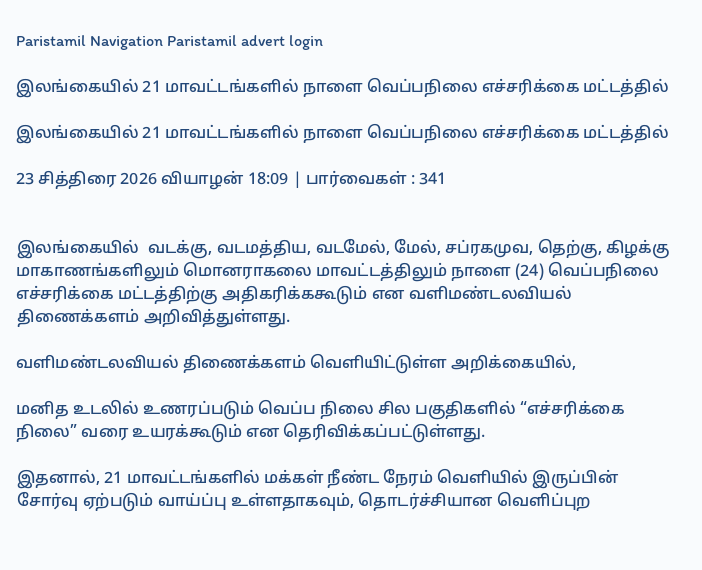Paristamil Navigation Paristamil advert login

இலங்கையில் 21 மாவட்டங்களில் நாளை வெப்பநிலை எச்சரிக்கை மட்டத்தில்

இலங்கையில் 21 மாவட்டங்களில் நாளை வெப்பநிலை எச்சரிக்கை மட்டத்தில்

23 சித்திரை 2026 வியாழன் 18:09 | பார்வைகள் : 341


இலங்கையில்  வடக்கு, வடமத்திய, வடமேல், மேல், சப்ரகமுவ, தெற்கு, கிழக்கு மாகாணங்களிலும் மொனராகலை மாவட்டத்திலும் நாளை (24) வெப்பநிலை எச்சரிக்கை மட்டத்திற்கு அதிகரிக்ககூடும் என வளிமண்டலவியல் திணைக்களம் அறிவித்துள்ளது.

வளிமண்டலவியல் திணைக்களம் வெளியிட்டுள்ள அறிக்கையில்,

மனித உடலில் உணரப்படும் வெப்ப நிலை சில பகுதிகளில் “எச்சரிக்கை நிலை” வரை உயரக்கூடும் என தெரிவிக்கப்பட்டுள்ளது.

இதனால், 21 மாவட்டங்களில் மக்கள் நீண்ட நேரம் வெளியில் இருப்பின் சோர்வு ஏற்படும் வாய்ப்பு உள்ளதாகவும், தொடர்ச்சியான வெளிப்புற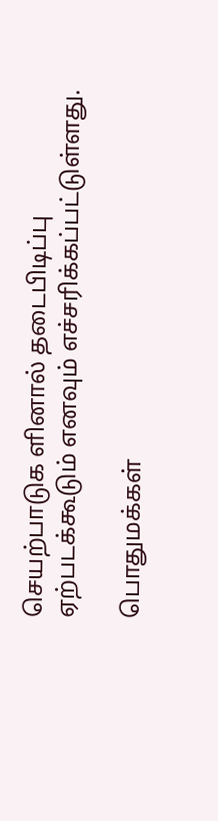செயற்பாடுக ளினால் தடைபிடிப்பு ஏற்படக்கூடும் எனவும் எச்சரிக்கப்பட்டுள்ளது.

பொதுமக்கள்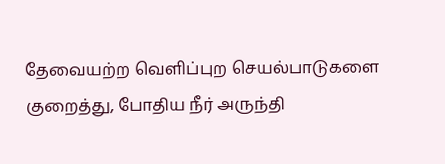தேவையற்ற வெளிப்புற செயல்பாடுகளை குறைத்து, போதிய நீர் அருந்தி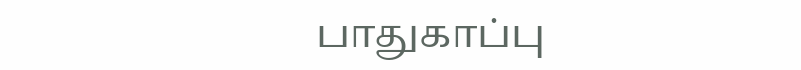பாதுகாப்பு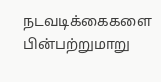நடவடிக்கைகளை பின்பற்றுமாறு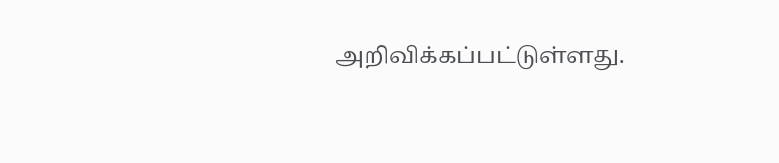அறிவிக்கப்பட்டுள்ளது.